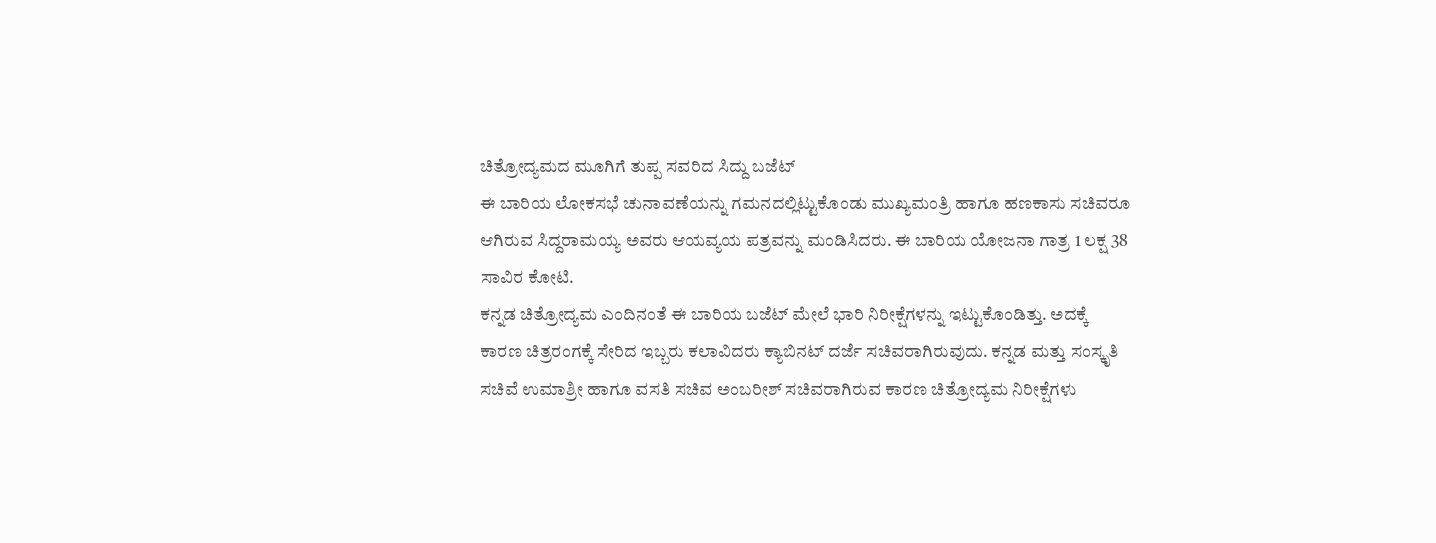ಚಿತ್ರೋದ್ಯಮದ ಮೂಗಿಗೆ ತುಪ್ಪ ಸವರಿದ ಸಿದ್ದು ಬಜೆಟ್
ಈ ಬಾರಿಯ ಲೋಕಸಭೆ ಚುನಾವಣೆಯನ್ನು ಗಮನದಲ್ಲಿಟ್ಟುಕೊಂಡು ಮುಖ್ಯಮಂತ್ರಿ ಹಾಗೂ ಹಣಕಾಸು ಸಚಿವರೂ ಆಗಿರುವ ಸಿದ್ದರಾಮಯ್ಯ ಅವರು ಆಯವ್ಯಯ ಪತ್ರವನ್ನು ಮಂಡಿಸಿದರು. ಈ ಬಾರಿಯ ಯೋಜನಾ ಗಾತ್ರ 1 ಲಕ್ಷ 38 ಸಾವಿರ ಕೋಟಿ.
ಕನ್ನಡ ಚಿತ್ರೋದ್ಯಮ ಎಂದಿನಂತೆ ಈ ಬಾರಿಯ ಬಜೆಟ್ ಮೇಲೆ ಭಾರಿ ನಿರೀಕ್ಷೆಗಳನ್ನು ಇಟ್ಟುಕೊಂಡಿತ್ತು. ಅದಕ್ಕೆ ಕಾರಣ ಚಿತ್ರರಂಗಕ್ಕೆ ಸೇರಿದ ಇಬ್ಬರು ಕಲಾವಿದರು ಕ್ಯಾಬಿನಟ್ ದರ್ಜೆ ಸಚಿವರಾಗಿರುವುದು. ಕನ್ನಡ ಮತ್ತು ಸಂಸ್ಕೃತಿ ಸಚಿವೆ ಉಮಾಶ್ರೀ ಹಾಗೂ ವಸತಿ ಸಚಿವ ಅಂಬರೀಶ್ ಸಚಿವರಾಗಿರುವ ಕಾರಣ ಚಿತ್ರೋದ್ಯಮ ನಿರೀಕ್ಷೆಗಳು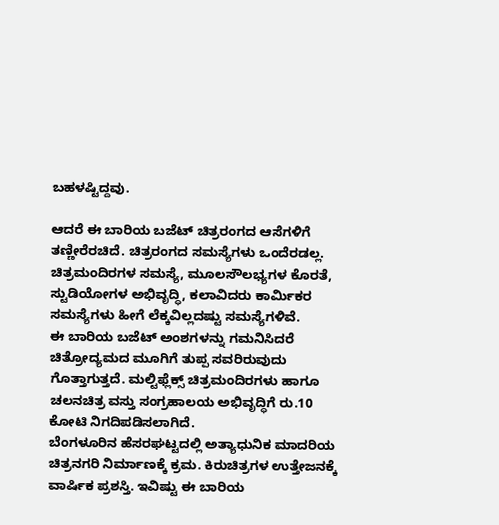ಬಹಳಷ್ಟಿದ್ದವು.

ಆದರೆ ಈ ಬಾರಿಯ ಬಜೆಟ್ ಚಿತ್ರರಂಗದ ಆಸೆಗಳಿಗೆ ತಣ್ಣೀರೆರಚಿದೆ. ಚಿತ್ರರಂಗದ ಸಮಸ್ಯೆಗಳು ಒಂದೆರಡಲ್ಲ. ಚಿತ್ರಮಂದಿರಗಳ ಸಮಸ್ಯೆ, ಮೂಲಸೌಲಭ್ಯಗಳ ಕೊರತೆ, ಸ್ಟುಡಿಯೋಗಳ ಅಭಿವೃದ್ಧಿ, ಕಲಾವಿದರು ಕಾರ್ಮಿಕರ ಸಮಸ್ಯೆಗಳು ಹೀಗೆ ಲೆಕ್ಕವಿಲ್ಲದಷ್ಟು ಸಮಸ್ಯೆಗಳಿವೆ.
ಈ ಬಾರಿಯ ಬಜೆಟ್ ಅಂಶಗಳನ್ನು ಗಮನಿಸಿದರೆ ಚಿತ್ರೋದ್ಯಮದ ಮೂಗಿಗೆ ತುಪ್ಪ ಸವರಿರುವುದು ಗೊತ್ತಾಗುತ್ತದೆ. ಮಲ್ಟಿಫ್ಲೆಕ್ಸ್ ಚಿತ್ರಮಂದಿರಗಳು ಹಾಗೂ ಚಲನಚಿತ್ರ ವಸ್ತು ಸಂಗ್ರಹಾಲಯ ಅಭಿವೃದ್ಧಿಗೆ ರು.10 ಕೋಟಿ ನಿಗದಿಪಡಿಸಲಾಗಿದೆ.
ಬೆಂಗಳೂರಿನ ಹೆಸರಘಟ್ಟದಲ್ಲಿ ಅತ್ಯಾಧುನಿಕ ಮಾದರಿಯ ಚಿತ್ರನಗರಿ ನಿರ್ಮಾಣಕ್ಕೆ ಕ್ರಮ. ಕಿರುಚಿತ್ರಗಳ ಉತ್ತೇಜನಕ್ಕೆ ವಾರ್ಷಿಕ ಪ್ರಶಸ್ತಿ. ಇವಿಷ್ಟು ಈ ಬಾರಿಯ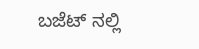ಬಜೆಟ್ ನಲ್ಲಿ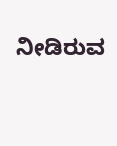ನೀಡಿರುವ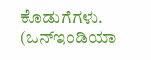ಕೊಡುಗೆಗಳು. (ಒನ್ಇಂಡಿಯಾ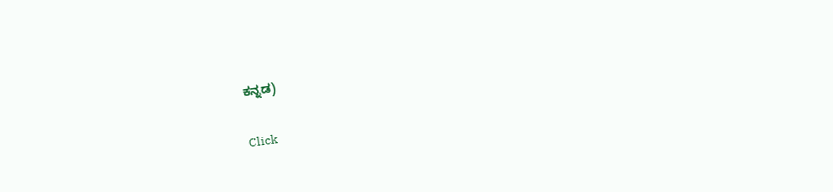ಕನ್ನಡ)


Click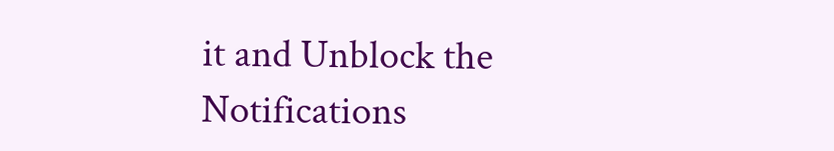it and Unblock the Notifications